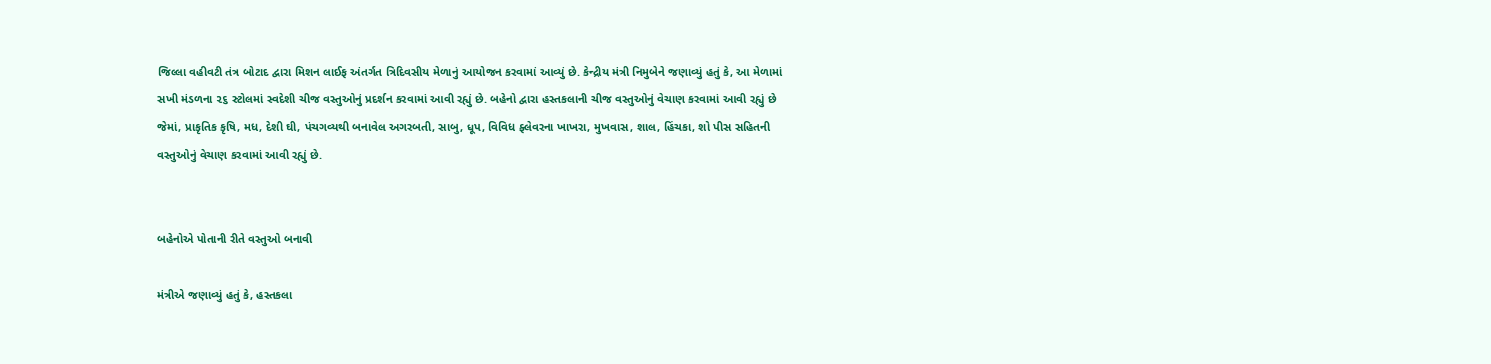જિલ્લા વહીવટી તંત્ર બોટાદ દ્વારા મિશન લાઈફ અંતર્ગત ત્રિદિવસીય મેળાનું આયોજન કરવામાં આવ્યું છે. કેન્દ્રીય મંત્રી નિમુબેને જણાવ્યું હતું કે, આ મેળામાં સખી મંડળના ૨૬ સ્ટોલમાં સ્વદેશી ચીજ વસ્તુઓનું પ્રદર્શન કરવામાં આવી રહ્યું છે. બહેનો દ્વારા હસ્તકલાની ચીજ વસ્તુઓનું વેચાણ કરવામાં આવી રહ્યું છે જેમાં, પ્રાકૃતિક કૃષિ, મધ, દેશી ઘી, પંચગવ્યથી બનાવેલ અગરબતી, સાબુ, ધૂપ, વિવિધ ફ્લેવરના ખાખરા, મુખવાસ, શાલ, હિંચકા, શો પીસ સહિતની વસ્તુઓનું વેચાણ કરવામાં આવી રહ્યું છે.


બહેનોએ પોતાની રીતે વસ્તુઓ બનાવી

મંત્રીએ જણાવ્યું હતું કે, હસ્તકલા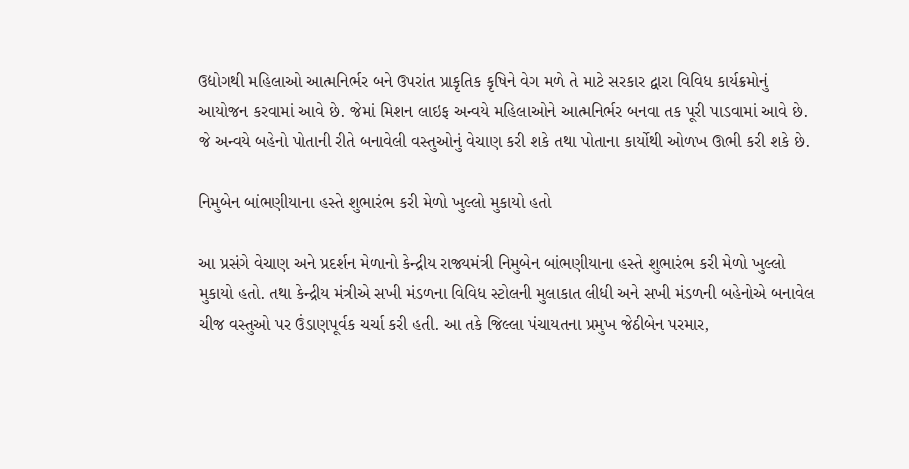ઉદ્યોગથી મહિલાઓ આત્મનિર્ભર બને ઉપરાંત પ્રાકૃતિક કૃષિને વેગ મળે તે માટે સરકાર દ્વારા વિવિધ કાર્યક્રમોનું આયોજન કરવામાં આવે છે. જેમાં મિશન લાઇફ અન્વયે મહિલાઓને આત્મનિર્ભર બનવા તક પૂરી પાડવામાં આવે છે. જે અન્વયે બહેનો પોતાની રીતે બનાવેલી વસ્તુઓનું વેચાણ કરી શકે તથા પોતાના કાર્યોથી ઓળખ ઊભી કરી શકે છે.

નિમુબેન બાંભણીયાના હસ્તે શુભારંભ કરી મેળો ખુલ્લો મુકાયો હતો

આ પ્રસંગે વેચાણ અને પ્રદર્શન મેળાનો કેન્દ્રીય રાજ્યમંત્રી નિમુબેન બાંભણીયાના હસ્તે શુભારંભ કરી મેળો ખુલ્લો મુકાયો હતો. તથા કેન્દ્રીય મંત્રીએ સખી મંડળના વિવિધ સ્ટોલની મુલાકાત લીધી અને સખી મંડળની બહેનોએ બનાવેલ ચીજ વસ્તુઓ પર ઉંડાણપૂર્વક ચર્ચા કરી હતી. આ તકે જિલ્લા પંચાયતના પ્રમુખ જેઠીબેન પરમાર,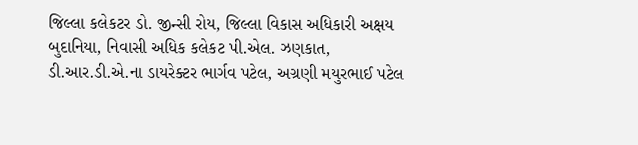જિલ્લા કલેકટર ડો. જીન્સી રોય, જિલ્લા વિકાસ અધિકારી અક્ષય બુદાનિયા, નિવાસી અધિક કલેકટ પી.એલ. ઝણકાત, ડી.આર.ડી.એ.ના ડાયરેક્ટર ભાર્ગવ પટેલ, અગ્રણી મયુરભાઈ પટેલ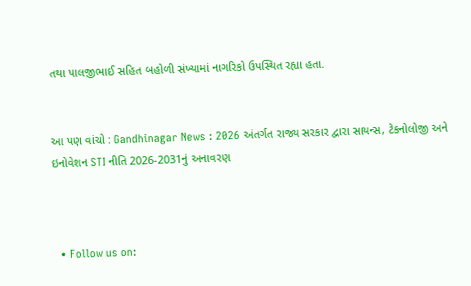તથા પાલજીભાઈ સહિત બહોળી સંખ્યામાં નાગરિકો ઉપસ્થિત રહ્યા હતા.


આ પણ વાંચો : Gandhinagar News : 2026 અંતર્ગત રાજ્ય સરકાર દ્વારા સાયન્સ, ટેકનોલોજી અને ઇનોવેશન STI નીતિ 2026-2031નું અનાવરણ



  • Follow us on: